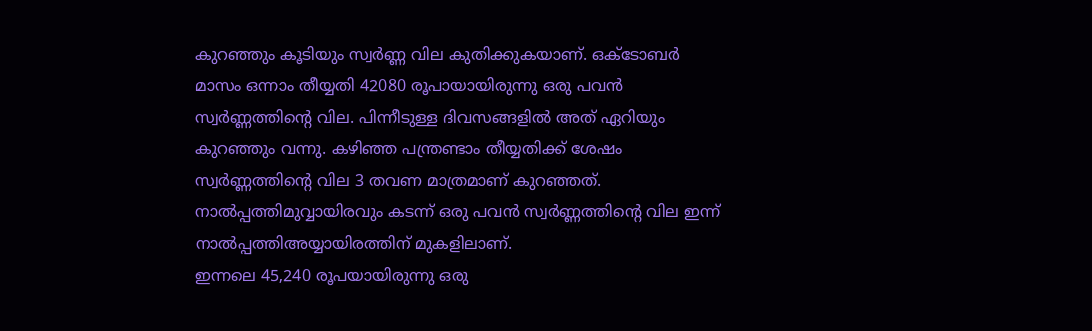കുറഞ്ഞും കൂടിയും സ്വർണ്ണ വില കുതിക്കുകയാണ്. ഒക്ടോബർ മാസം ഒന്നാം തീയ്യതി 42080 രൂപായായിരുന്നു ഒരു പവൻ സ്വർണ്ണത്തിന്റെ വില. പിന്നീടുള്ള ദിവസങ്ങളിൽ അത് ഏറിയും കുറഞ്ഞും വന്നു. കഴിഞ്ഞ പന്ത്രണ്ടാം തീയ്യതിക്ക് ശേഷം സ്വർണ്ണത്തിന്റെ വില 3 തവണ മാത്രമാണ് കുറഞ്ഞത്. നാൽപ്പത്തിമുവ്വായിരവും കടന്ന് ഒരു പവൻ സ്വർണ്ണത്തിന്റെ വില ഇന്ന് നാൽപ്പത്തിഅയ്യായിരത്തിന് മുകളിലാണ്.
ഇന്നലെ 45,240 രൂപയായിരുന്നു ഒരു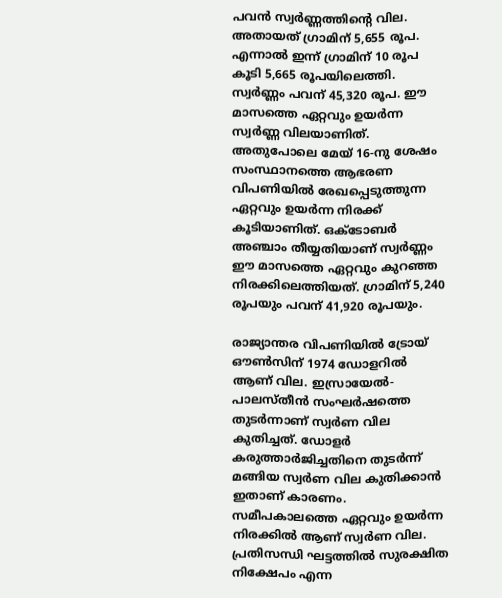പവൻ സ്വർണ്ണത്തിന്റെ വില. അതായത് ഗ്രാമിന് 5,655 രൂപ. എന്നാൽ ഇന്ന് ഗ്രാമിന് 10 രൂപ കൂടി 5,665 രൂപയിലെത്തി. സ്വർണ്ണം പവന് 45,320 രൂപ. ഈ മാസത്തെ ഏറ്റവും ഉയർന്ന സ്വർണ്ണ വിലയാണിത്. അതുപോലെ മേയ് 16-നു ശേഷം സംസ്ഥാനത്തെ ആഭരണ വിപണിയിൽ രേഖപ്പെടുത്തുന്ന ഏറ്റവും ഉയർന്ന നിരക്ക് കൂടിയാണിത്. ഒക്ടോബർ അഞ്ചാം തീയ്യതിയാണ് സ്വർണ്ണം ഈ മാസത്തെ ഏറ്റവും കുറഞ്ഞ നിരക്കിലെത്തിയത്. ഗ്രാമിന് 5,240 രൂപയും പവന് 41,920 രൂപയും.

രാജ്യാന്തര വിപണിയിൽ ട്രോയ് ഔൺസിന് 1974 ഡോളറിൽ ആണ് വില. ഇസ്രായേൽ- പാലസ്തീൻ സംഘർഷത്തെ തുടർന്നാണ് സ്വർണ വില കുതിച്ചത്. ഡോളർ കരുത്താർജിച്ചതിനെ തുടർന്ന് മങ്ങിയ സ്വർണ വില കുതിക്കാൻ ഇതാണ് കാരണം. സമീപകാലത്തെ ഏറ്റവും ഉയർന്ന നിരക്കിൽ ആണ് സ്വർണ വില. പ്രതിസന്ധി ഘട്ടത്തിൽ സുരക്ഷിത നിക്ഷേപം എന്ന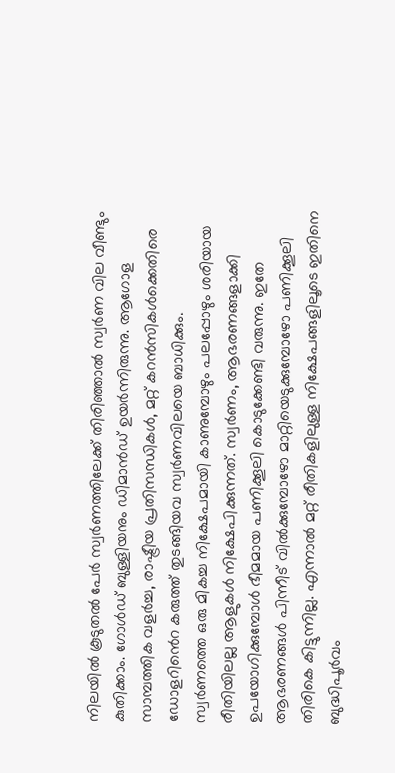നിലയിൽ കൂടുതൽ പേർ സ്വർണത്തിലേക്ക് തിരിഞ്ഞാൽ സ്വർണ വില വീണ്ടും കുതിക്കാം. ഗോൾഡ് ബുള്ളിയനും ഡിമാൻഡ് ഉയർന്നിരുന്നു. ആഗോള സാമ്പത്തിക വളർച്ച, രാഷ്ട്രീയ പ്രതിസന്ധികൾ, മറ്റ് കറൻസികൾക്കെതിരെ ഡോളറിൻെറ കരുത്ത് തുടങ്ങിയവ സ്വർണവിലയെ ബാധിക്കും.
സ്വർണത്തെ ഒരു മികച്ച നിക്ഷേപമായി കാണുമ്പോഴും പലപ്പോഴും ശരിയായ രീതിയിലല്ല ആളുകൾ നിക്ഷേപിക്കുന്നത്. സ്വർണം, ആഭരണങ്ങളാക്കി ഉപയോഗിക്കുമ്പോൾ ഭീമമായ പണിക്കൂലി കൊടുക്കേണ്ടി വരുന്നു. ഇതേ ആഭരണങ്ങൾ പിന്നീട് വിൽക്കുമ്പോഴോ മാറ്റിയെടുക്കുമ്പോഴോ പണിക്കൂലി തിരികെ കിട്ടുന്നില്ല. എന്നാൽ മറ്റ് രീതികളിലുള്ള നിക്ഷേപങ്ങളിലൂടെ ഇതിനെ ബുദ്ധിപൂർവം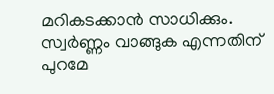മറികടക്കാൻ സാധിക്കും. സ്വർണ്ണം വാങ്ങുക എന്നതിന് പുറമേ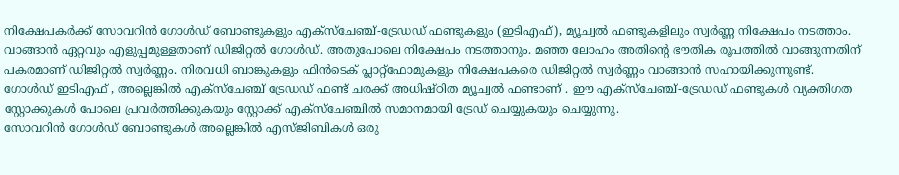നിക്ഷേപകർക്ക് സോവറിൻ ഗോൾഡ് ബോണ്ടുകളും എക്സ്ചേഞ്ച്-ട്രേഡഡ് ഫണ്ടുകളും (ഇടിഎഫ്), മ്യൂച്വൽ ഫണ്ടുകളിലും സ്വർണ്ണ നിക്ഷേപം നടത്താം.
വാങ്ങാൻ ഏറ്റവും എളുപ്പമുള്ളതാണ് ഡിജിറ്റൽ ഗോൾഡ്. അതുപോലെ നിക്ഷേപം നടത്താനും. മഞ്ഞ ലോഹം അതിന്റെ ഭൗതിക രൂപത്തിൽ വാങ്ങുന്നതിന് പകരമാണ് ഡിജിറ്റൽ സ്വർണ്ണം. നിരവധി ബാങ്കുകളും ഫിൻടെക് പ്ലാറ്റ്ഫോമുകളും നിക്ഷേപകരെ ഡിജിറ്റൽ സ്വർണ്ണം വാങ്ങാൻ സഹായിക്കുന്നുണ്ട്.
ഗോൾഡ് ഇടിഎഫ് , അല്ലെങ്കിൽ എക്സ്ചേഞ്ച് ട്രേഡഡ് ഫണ്ട് ചരക്ക് അധിഷ്ഠിത മ്യൂച്വൽ ഫണ്ടാണ് . ഈ എക്സ്ചേഞ്ച്-ട്രേഡഡ് ഫണ്ടുകൾ വ്യക്തിഗത സ്റ്റോക്കുകൾ പോലെ പ്രവർത്തിക്കുകയും സ്റ്റോക്ക് എക്സ്ചേഞ്ചിൽ സമാനമായി ട്രേഡ് ചെയ്യുകയും ചെയ്യുന്നു.
സോവറിൻ ഗോൾഡ് ബോണ്ടുകൾ അല്ലെങ്കിൽ എസ്ജിബികൾ ഒരു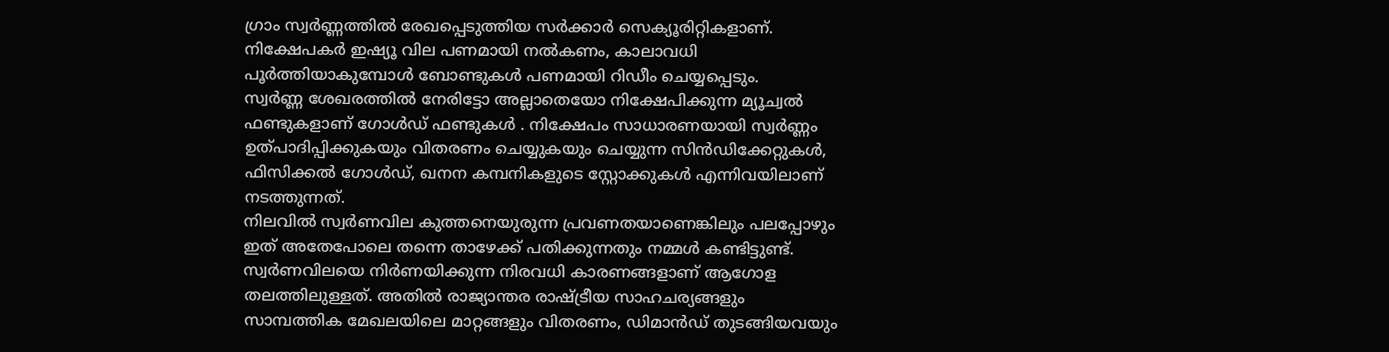ഗ്രാം സ്വർണ്ണത്തിൽ രേഖപ്പെടുത്തിയ സർക്കാർ സെക്യൂരിറ്റികളാണ്. നിക്ഷേപകർ ഇഷ്യൂ വില പണമായി നൽകണം, കാലാവധി പൂർത്തിയാകുമ്പോൾ ബോണ്ടുകൾ പണമായി റിഡീം ചെയ്യപ്പെടും.
സ്വർണ്ണ ശേഖരത്തിൽ നേരിട്ടോ അല്ലാതെയോ നിക്ഷേപിക്കുന്ന മ്യൂച്വൽ ഫണ്ടുകളാണ് ഗോൾഡ് ഫണ്ടുകൾ . നിക്ഷേപം സാധാരണയായി സ്വർണ്ണം ഉത്പാദിപ്പിക്കുകയും വിതരണം ചെയ്യുകയും ചെയ്യുന്ന സിൻഡിക്കേറ്റുകൾ, ഫിസിക്കൽ ഗോൾഡ്, ഖനന കമ്പനികളുടെ സ്റ്റോക്കുകൾ എന്നിവയിലാണ് നടത്തുന്നത്.
നിലവിൽ സ്വർണവില കുത്തനെയുരുന്ന പ്രവണതയാണെങ്കിലും പലപ്പോഴും ഇത് അതേപോലെ തന്നെ താഴേക്ക് പതിക്കുന്നതും നമ്മൾ കണ്ടിട്ടുണ്ട്. സ്വർണവിലയെ നിർണയിക്കുന്ന നിരവധി കാരണങ്ങളാണ് ആഗോള തലത്തിലുള്ളത്. അതിൽ രാജ്യാന്തര രാഷ്ട്രീയ സാഹചര്യങ്ങളും സാമ്പത്തിക മേഖലയിലെ മാറ്റങ്ങളും വിതരണം, ഡിമാൻഡ് തുടങ്ങിയവയും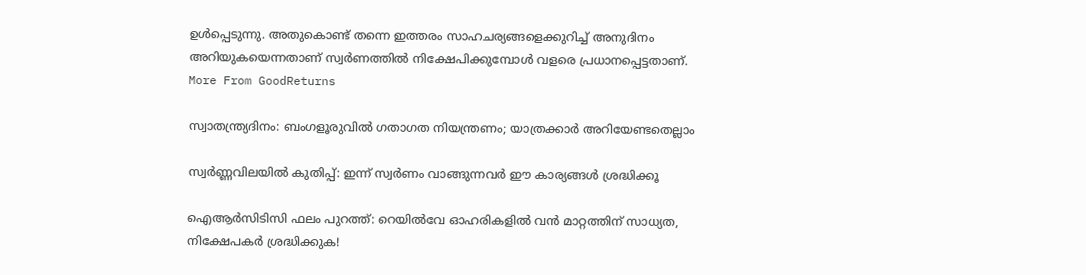ഉൾപ്പെടുന്നു. അതുകൊണ്ട് തന്നെ ഇത്തരം സാഹചര്യങ്ങളെക്കുറിച്ച് അനുദിനം അറിയുകയെന്നതാണ് സ്വർണത്തിൽ നിക്ഷേപിക്കുമ്പോൾ വളരെ പ്രധാനപ്പെട്ടതാണ്.
More From GoodReturns

സ്വാതന്ത്ര്യദിനം: ബംഗളൂരുവിൽ ഗതാഗത നിയന്ത്രണം; യാത്രക്കാർ അറിയേണ്ടതെല്ലാം

സ്വർണ്ണവിലയിൽ കുതിപ്പ്: ഇന്ന് സ്വർണം വാങ്ങുന്നവർ ഈ കാര്യങ്ങൾ ശ്രദ്ധിക്കൂ

ഐആർസിടിസി ഫലം പുറത്ത്: റെയിൽവേ ഓഹരികളിൽ വൻ മാറ്റത്തിന് സാധ്യത, നിക്ഷേപകർ ശ്രദ്ധിക്കുക!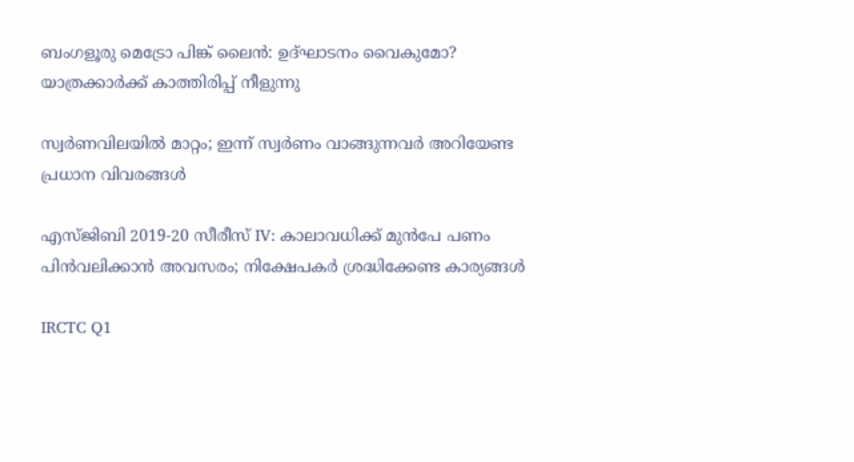ബംഗളൂരു മെട്രോ പിങ്ക് ലൈൻ: ഉദ്ഘാടനം വൈകുമോ? യാത്രക്കാർക്ക് കാത്തിരിപ്പ് നീളുന്നു

സ്വർണവിലയിൽ മാറ്റം; ഇന്ന് സ്വർണം വാങ്ങുന്നവർ അറിയേണ്ട പ്രധാന വിവരങ്ങൾ

എസ്ജിബി 2019-20 സീരീസ് IV: കാലാവധിക്ക് മുൻപേ പണം പിൻവലിക്കാൻ അവസരം; നിക്ഷേപകർ ശ്രദ്ധിക്കേണ്ട കാര്യങ്ങൾ

IRCTC Q1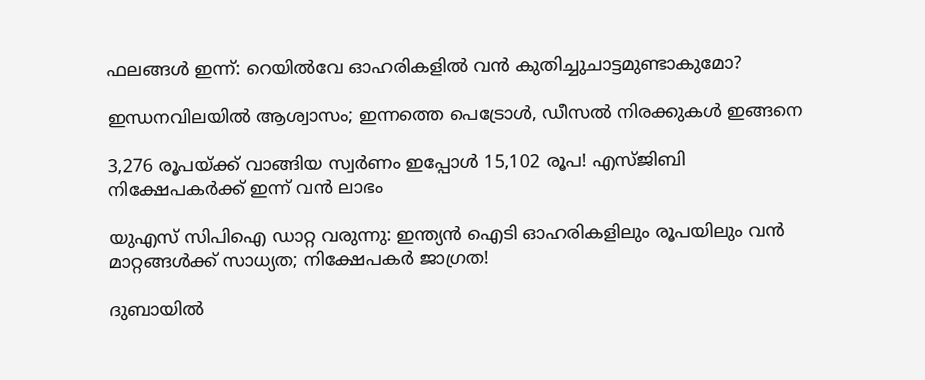ഫലങ്ങൾ ഇന്ന്: റെയിൽവേ ഓഹരികളിൽ വൻ കുതിച്ചുചാട്ടമുണ്ടാകുമോ?

ഇന്ധനവിലയിൽ ആശ്വാസം; ഇന്നത്തെ പെട്രോൾ, ഡീസൽ നിരക്കുകൾ ഇങ്ങനെ

3,276 രൂപയ്ക്ക് വാങ്ങിയ സ്വർണം ഇപ്പോൾ 15,102 രൂപ! എസ്ജിബി നിക്ഷേപകർക്ക് ഇന്ന് വൻ ലാഭം

യുഎസ് സിപിഐ ഡാറ്റ വരുന്നു: ഇന്ത്യൻ ഐടി ഓഹരികളിലും രൂപയിലും വൻ മാറ്റങ്ങൾക്ക് സാധ്യത; നിക്ഷേപകർ ജാഗ്രത!

ദുബായിൽ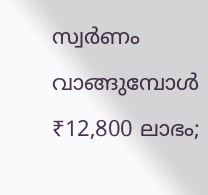സ്വർണം വാങ്ങുമ്പോൾ ₹12,800 ലാഭം;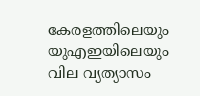കേരളത്തിലെയും യുഎഇയിലെയും വില വ്യത്യാസം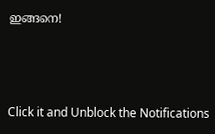ഇങ്ങനെ!



Click it and Unblock the Notifications